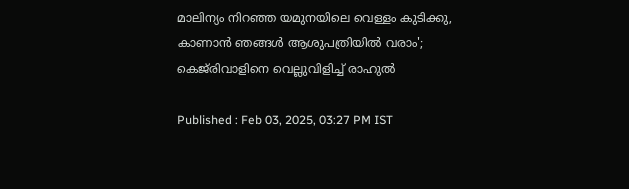മാലിന്യം നിറഞ്ഞ യമുനയിലെ വെള്ളം കുടിക്കു, കാണാൻ ഞങ്ങൾ ആശുപത്രിയിൽ വരാം'; കെജ്‌രിവാളിനെ വെല്ലുവിളിച്ച് രാഹുൽ

Published : Feb 03, 2025, 03:27 PM IST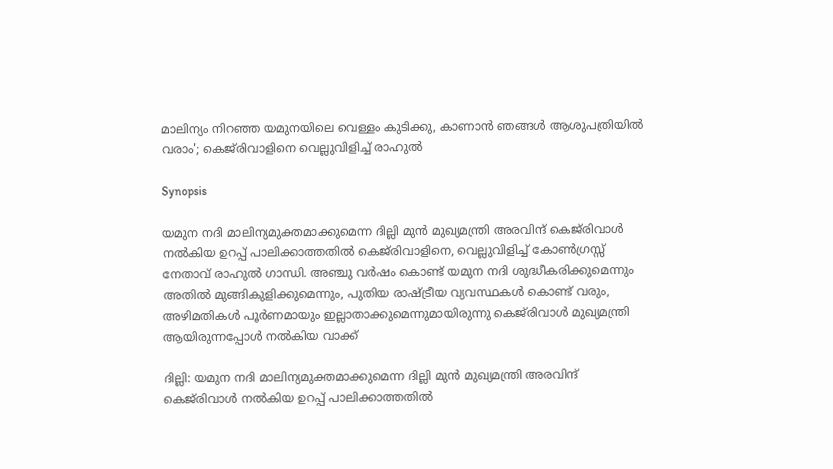മാലിന്യം നിറഞ്ഞ യമുനയിലെ വെള്ളം കുടിക്കു, കാണാൻ ഞങ്ങൾ ആശുപത്രിയിൽ വരാം'; കെജ്‌രിവാളിനെ വെല്ലുവിളിച്ച് രാഹുൽ

Synopsis

യമുന നദി മാലിന്യമുക്തമാക്കുമെന്ന ദില്ലി മുൻ മുഖ്യമന്ത്രി അരവിന്ദ് കെജ്‌രിവാൾ നൽകിയ ഉറപ്പ് പാലിക്കാത്തതിൽ കെജ്‌രിവാളിനെ, വെല്ലുവിളിച്ച് കോൺഗ്രസ്സ് നേതാവ് രാഹുൽ ഗാന്ധി. അഞ്ചു വർഷം കൊണ്ട് യമുന നദി ശുദ്ധീകരിക്കുമെന്നും അതിൽ മുങ്ങികുളിക്കുമെന്നും, പുതിയ രാഷ്ട്രീയ വ്യവസ്ഥകൾ കൊണ്ട് വരും, അഴിമതികൾ പൂർണമായും ഇല്ലാതാക്കുമെന്നുമായിരുന്നു കെജ്‌രിവാൾ മുഖ്യമന്ത്രി ആയിരുന്നപ്പോൾ നൽകിയ വാക്ക്

ദില്ലി: യമുന നദി മാലിന്യമുക്തമാക്കുമെന്ന ദില്ലി മുൻ മുഖ്യമന്ത്രി അരവിന്ദ് കെജ്‌രിവാൾ നൽകിയ ഉറപ്പ് പാലിക്കാത്തതിൽ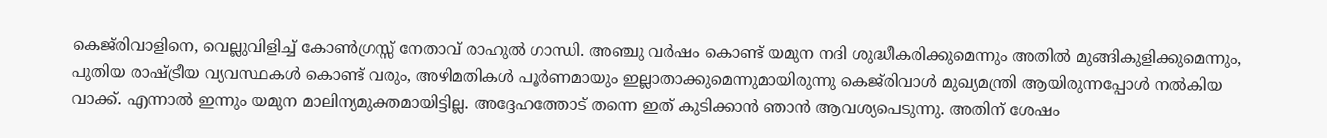കെജ്‌രിവാളിനെ, വെല്ലുവിളിച്ച് കോൺഗ്രസ്സ് നേതാവ് രാഹുൽ ഗാന്ധി. അഞ്ചു വർഷം കൊണ്ട് യമുന നദി ശുദ്ധീകരിക്കുമെന്നും അതിൽ മുങ്ങികുളിക്കുമെന്നും, പുതിയ രാഷ്ട്രീയ വ്യവസ്ഥകൾ കൊണ്ട് വരും, അഴിമതികൾ പൂർണമായും ഇല്ലാതാക്കുമെന്നുമായിരുന്നു കെജ്‌രിവാൾ മുഖ്യമന്ത്രി ആയിരുന്നപ്പോൾ നൽകിയ വാക്ക്. എന്നാൽ ഇന്നും യമുന മാലിന്യമുക്തമായിട്ടില്ല. അദ്ദേഹത്തോട് തന്നെ ഇത് കുടിക്കാൻ ഞാൻ ആവശ്യപെടുന്നു. അതിന് ശേഷം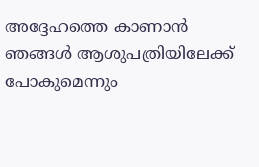അദ്ദേഹത്തെ കാണാൻ ഞങ്ങൾ ആശുപത്രിയിലേക്ക് പോകുമെന്നും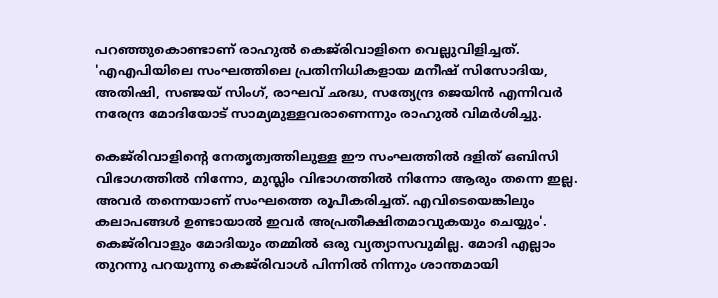പറഞ്ഞുകൊണ്ടാണ് രാഹുൽ കെജ്‌രിവാളിനെ വെല്ലുവിളിച്ചത്. 'എഎപിയിലെ സംഘത്തിലെ പ്രതിനിധികളായ മനീഷ് സിസോദിയ, അതിഷി, സഞ്ജയ് സിംഗ്, രാഘവ് ഛദ്ധ, സത്യേന്ദ്ര ജെയിൻ എന്നിവർ നരേന്ദ്ര മോദിയോട് സാമ്യമുള്ളവരാണെന്നും രാഹുൽ വിമർശിച്ചു.

കെജ്‌രിവാളിന്റെ നേതൃത്വത്തിലുള്ള ഈ സംഘത്തിൽ ദളിത് ഒബിസി വിഭാഗത്തിൽ നിന്നോ, മുസ്ലിം വിഭാഗത്തിൽ നിന്നോ ആരും തന്നെ ഇല്ല. അവർ തന്നെയാണ് സംഘത്തെ രൂപീകരിച്ചത്. എവിടെയെങ്കിലും കലാപങ്ങൾ ഉണ്ടായാൽ ഇവർ അപ്രതീക്ഷിതമാവുകയും ചെയ്യും'. കെജ്‌രിവാളും മോദിയും തമ്മിൽ ഒരു വ്യത്യാസവുമില്ല. മോദി എല്ലാം തുറന്നു പറയുന്നു കെജ്‌രിവാൾ പിന്നിൽ നിന്നും ശാന്തമായി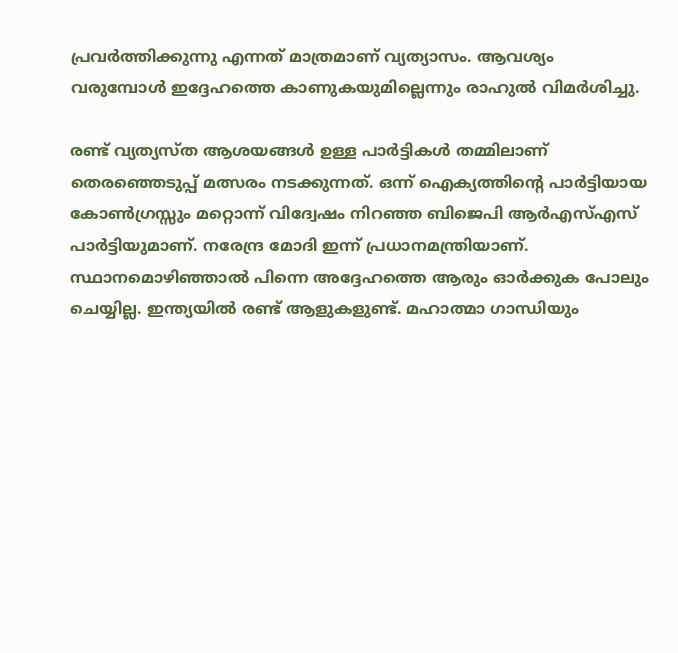പ്രവർത്തിക്കുന്നു എന്നത് മാത്രമാണ് വ്യത്യാസം. ആവശ്യം വരുമ്പോൾ ഇദ്ദേഹത്തെ കാണുകയുമില്ലെന്നും രാഹുൽ വിമർശിച്ചു.

രണ്ട് വ്യത്യസ്ത ആശയങ്ങൾ ഉള്ള പാർട്ടികൾ തമ്മിലാണ് തെരഞ്ഞെടുപ്പ് മത്സരം നടക്കുന്നത്. ഒന്ന് ഐക്യത്തിന്റെ പാർട്ടിയായ കോൺഗ്രസ്സും മറ്റൊന്ന് വിദ്വേഷം നിറഞ്ഞ ബിജെപി ആർഎസ്എസ് പാർട്ടിയുമാണ്. നരേന്ദ്ര മോദി ഇന്ന് പ്രധാനമന്ത്രിയാണ്. സ്ഥാനമൊഴിഞ്ഞാൽ പിന്നെ അദ്ദേഹത്തെ ആരും ഓർക്കുക പോലും ചെയ്യില്ല. ഇന്ത്യയിൽ രണ്ട് ആളുകളുണ്ട്. മഹാത്മാ ഗാന്ധിയും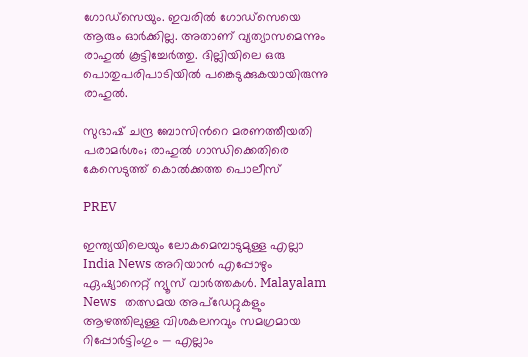ഗോഡ്സെയും. ഇവരിൽ ഗോഡ്‌സെയെ ആരും ഓർക്കില്ല. അതാണ് വ്യത്യാസമെന്നും രാഹുൽ കൂട്ടിച്ചേർത്തു. ദില്ലിയിലെ ഒരു പൊതുപരിപാടിയിൽ പങ്കെടുക്കുകയായിരുന്നു രാഹുൽ.

സുഭാഷ് ചന്ദ്ര ബോസിന്‍റെ മരണത്തീയതി പരാമർശം; രാഹുൽ ഗാന്ധിക്കെതിരെ കേസെടുത്ത് കൊൽക്കത്ത പൊലീസ്

PREV

ഇന്ത്യയിലെയും ലോകമെമ്പാടുമുള്ള എല്ലാ India News അറിയാൻ എപ്പോഴും ഏഷ്യാനെറ്റ് ന്യൂസ് വാർത്തകൾ. Malayalam News   തത്സമയ അപ്‌ഡേറ്റുകളും ആഴത്തിലുള്ള വിശകലനവും സമഗ്രമായ റിപ്പോർട്ടിംഗും — എല്ലാം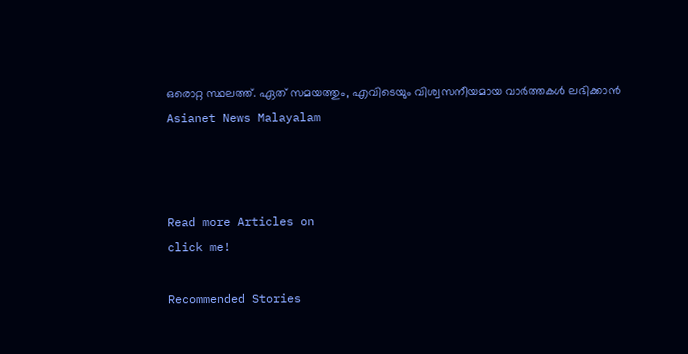ഒരൊറ്റ സ്ഥലത്ത്. ഏത് സമയത്തും, എവിടെയും വിശ്വസനീയമായ വാർത്തകൾ ലഭിക്കാൻ Asianet News Malayalam



Read more Articles on
click me!

Recommended Stories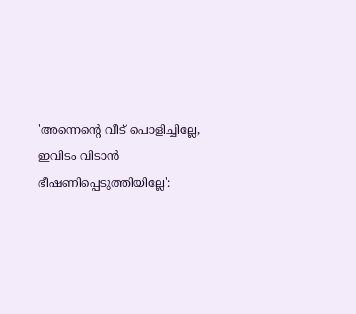'അന്നെന്‍റെ വീട് പൊളിച്ചില്ലേ, ഇവിടം വിടാൻ ഭീഷണിപ്പെടുത്തിയില്ലേ':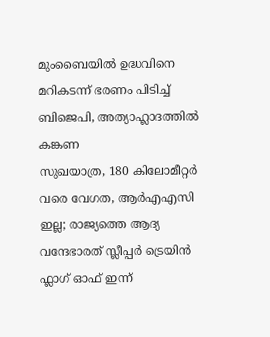മുംബൈയിൽ ഉദ്ധവിനെ മറികടന്ന് ഭരണം പിടിച്ച് ബിജെപി, അത്യാഹ്ലാദത്തിൽ കങ്കണ
സുഖയാത്ര, 180 കിലോമീറ്റർ വരെ വേഗത, ആർഎഎസി ഇല്ല; രാജ്യത്തെ ആദ്യ വന്ദേഭാരത് സ്ലീപ്പർ ട്രെയിൻ ഫ്ലാഗ് ഓഫ് ഇന്ന്